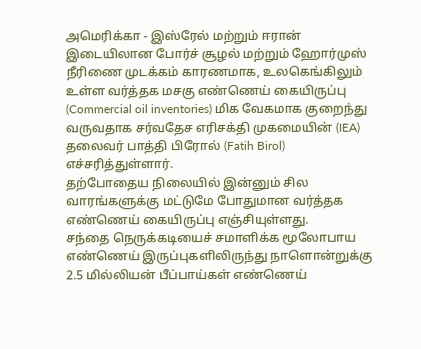அமெரிக்கா - இஸ்ரேல் மற்றும் ஈரான் இடையிலான போர்ச் சூழல் மற்றும் ஹோர்முஸ் நீரிணை முடக்கம் காரணமாக, உலகெங்கிலும் உள்ள வர்த்தக மசகு எண்ணெய் கையிருப்பு (Commercial oil inventories) மிக வேகமாக குறைந்து வருவதாக சர்வதேச எரிசக்தி முகமையின் (IEA) தலைவர் பாத்தி பிரோல் (Fatih Birol) எச்சரித்துள்ளார்.
தற்போதைய நிலையில் இன்னும் சில வாரங்களுக்கு மட்டுமே போதுமான வர்த்தக எண்ணெய் கையிருப்பு எஞ்சியுள்ளது.
சந்தை நெருக்கடியைச் சமாளிக்க மூலோபாய எண்ணெய் இருப்புகளிலிருந்து நாளொன்றுக்கு 2.5 மில்லியன் பீப்பாய்கள் எண்ணெய்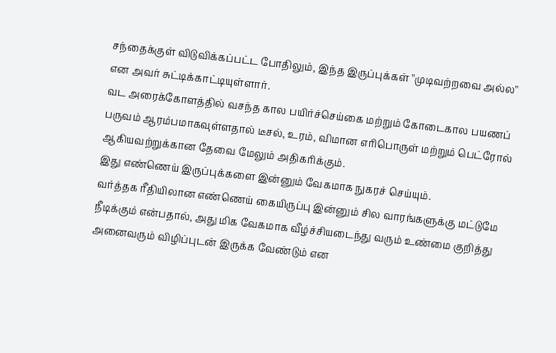சந்தைக்குள் விடுவிக்கப்பட்ட போதிலும், இந்த இருப்புக்கள் "முடிவற்றவை அல்ல" என அவர் சுட்டிக்காட்டியுள்ளார்.
வட அரைக்கோளத்தில் வசந்த கால பயிர்ச்செய்கை மற்றும் கோடைகால பயணப் பருவம் ஆரம்பமாகவுள்ளதால் டீசல், உரம், விமான எரிபொருள் மற்றும் பெட்ரோல் ஆகியவற்றுக்கான தேவை மேலும் அதிகரிக்கும்.
இது எண்ணெய் இருப்புக்களை இன்னும் வேகமாக நுகரச் செய்யும்.
வர்த்தக ரீதியிலான எண்ணெய் கையிருப்பு இன்னும் சில வாரங்களுக்கு மட்டுமே நீடிக்கும் என்பதால், அது மிக வேகமாக வீழ்ச்சியடைந்து வரும் உண்மை குறித்து அனைவரும் விழிப்புடன் இருக்க வேண்டும் என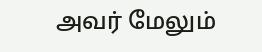அவர் மேலும்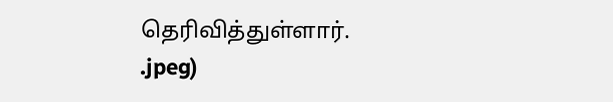தெரிவித்துள்ளார்.
.jpeg)